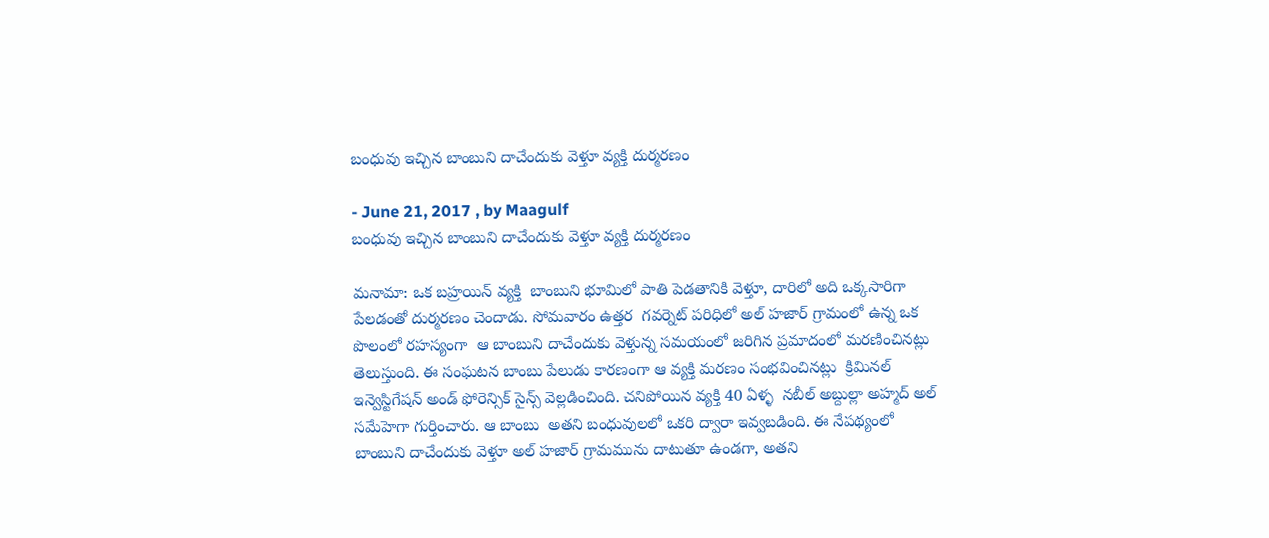బంధువు ఇచ్చిన బాంబుని దాచేందుకు వెళ్తూ వ్యక్తి దుర్మరణం

- June 21, 2017 , by Maagulf
బంధువు ఇచ్చిన బాంబుని దాచేందుకు వెళ్తూ వ్యక్తి దుర్మరణం

మనామా: ఒక బహ్రయిన్ వ్యక్తి  బాంబుని భూమిలో పాతి పెడతానికి వెళ్తూ, దారిలో అది ఒక్కసారిగా పేలడంతో దుర్మరణం చెందాడు. సోమవారం ఉత్తర  గవర్నెట్ పరిధిలో అల్ హజార్ గ్రామంలో ఉన్న ఒక పొలంలో రహస్యంగా  ఆ బాంబుని దాచేందుకు వెళ్తున్న సమయంలో జరిగిన ప్రమాదంలో మరణించినట్లు తెలుస్తుంది. ఈ సంఘటన బాంబు పేలుడు కారణంగా ఆ వ్యక్తి మరణం సంభవించినట్లు  క్రిమినల్ ఇన్వెస్టిగేషన్ అండ్ ఫోరెన్సిక్ సైన్స్ వెల్లడించింది. చనిపోయిన వ్యక్తి 40 ఏళ్ళ  నబీల్ అబ్దుల్లా అహ్మద్ అల్ సమేహెగా గుర్తించారు. ఆ బాంబు  అతని బంధువులలో ఒకరి ద్వారా ఇవ్వబడింది. ఈ నేపథ్యంలో బాంబుని దాచేందుకు వెళ్తూ అల్ హజార్ గ్రామమును దాటుతూ ఉండగా, అతని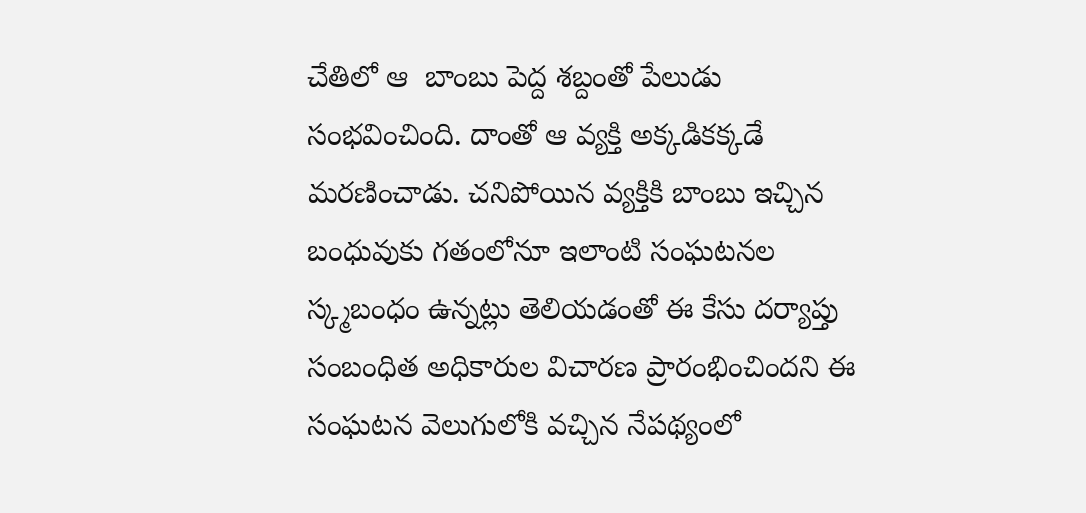చేతిలో ఆ  బాంబు పెద్ద శబ్దంతో పేలుడు సంభవించింది. దాంతో ఆ వ్యక్తి అక్కడికక్కడే మరణించాడు. చనిపోయిన వ్యక్తికి బాంబు ఇచ్చిన బంధువుకు గతంలోనూ ఇలాంటి సంఘటనల స్క్మబంధం ఉన్నట్లు తెలియడంతో ఈ కేసు దర్యాప్తు సంబంధిత అధికారుల విచారణ ప్రారంభించిందని ఈ సంఘటన వెలుగులోకి వచ్చిన నేపథ్యంలో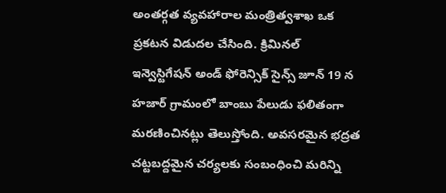అంతర్గత వ్యవహారాల మంత్రిత్వశాఖ ఒక ప్రకటన విడుదల చేసింది. క్రిమినల్ ఇన్వెస్టిగేషన్ అండ్ ఫోరెన్సిక్ సైన్స్ జూన్ 19 న హజార్ గ్రామంలో బాంబు పేలుడు ఫలితంగా మరణించినట్లు తెలుస్తోంది. అవసరమైన భద్రత చట్టబద్దమైన చర్యలకు సంబంధించి మరిన్ని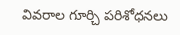వివరాల గూర్చి పరిశోధనలు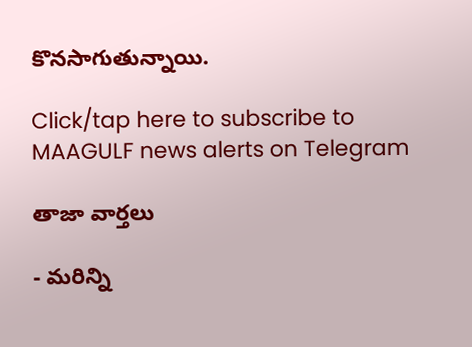కొనసాగుతున్నాయి.

Click/tap here to subscribe to MAAGULF news alerts on Telegram

తాజా వార్తలు

- మరిన్ని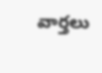వార్తలు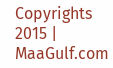Copyrights 2015 | MaaGulf.com